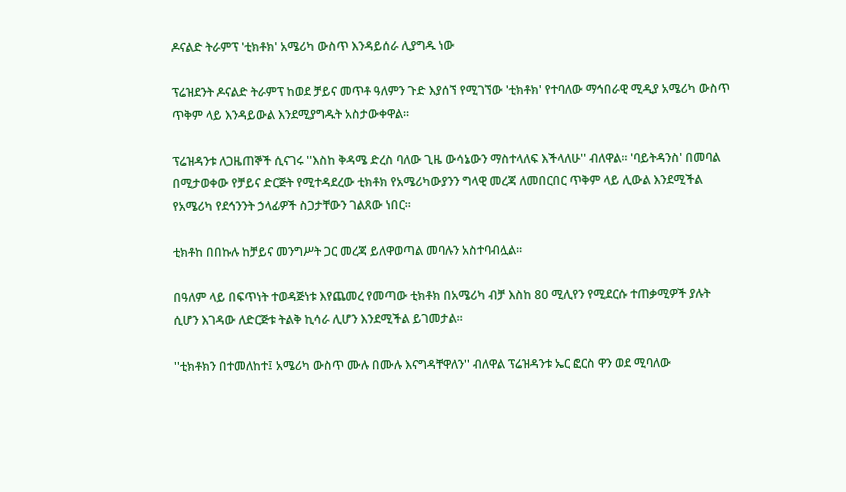ዶናልድ ትራምፕ 'ቲክቶክ' አሜሪካ ውስጥ እንዳይሰራ ሊያግዱ ነው

ፕሬዝደንት ዶናልድ ትራምፕ ከወደ ቻይና መጥቶ ዓለምን ጉድ እያሰኘ የሚገኘው 'ቲክቶክ' የተባለው ማኅበራዊ ሚዲያ አሜሪካ ውስጥ ጥቅም ላይ እንዳይውል እንደሚያግዱት አስታውቀዋል።

ፕሬዝዳንቱ ለጋዜጠኞች ሲናገሩ ''እስከ ቅዳሜ ድረስ ባለው ጊዜ ውሳኔውን ማስተላለፍ እችላለሁ'' ብለዋል። 'ባይትዳንስ' በመባል በሚታወቀው የቻይና ድርጅት የሚተዳደረው ቲክቶክ የአሜሪካውያንን ግላዊ መረጃ ለመበርበር ጥቅም ላይ ሊውል እንደሚችል የአሜሪካ የደኅንንት ኃላፊዎች ስጋታቸውን ገልጸው ነበር።

ቲክቶከ በበኩሉ ከቻይና መንግሥት ጋር መረጃ ይለዋወጣል መባሉን አስተባብሏል።

በዓለም ላይ በፍጥነት ተወዳጅነቱ እየጨመረ የመጣው ቲክቶክ በአሜሪካ ብቻ እስከ 80 ሚሊየን የሚደርሱ ተጠቃሚዎች ያሉት ሲሆን እገዳው ለድርጅቱ ትልቅ ኪሳራ ሊሆን እንደሚችል ይገመታል።

''ቲክቶክን በተመለከተ፤ አሜሪካ ውስጥ ሙሉ በሙሉ እናግዳቸዋለን'' ብለዋል ፕሬዝዳንቱ ኤር ፎርስ ዋን ወደ ሚባለው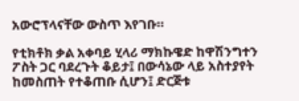አውሮፕላናቸው ውስጥ እየገቡ።

የቲክቶክ ቃል አቀባይ ሂላሪ ማክኩዌድ ከዋሽንግተን ፖስት ጋር ባደረጉት ቆይታ፤ በውሳኔው ላይ አስተያየት ከመስጠት የተቆጠቡ ሲሆን፤ ድርጅቱ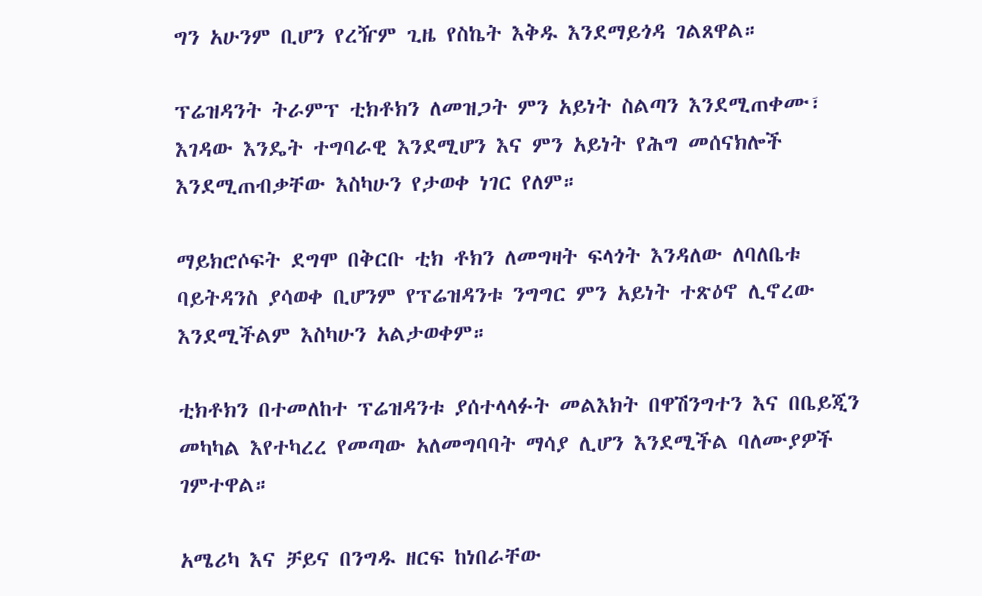ግን አሁንም ቢሆን የረዥም ጊዜ የስኬት እቅዱ እንደማይጎዳ ገልጸዋል።

ፕሬዝዳንት ትራምፕ ቲክቶክን ለመዝጋት ምን አይነት ስልጣን እንደሚጠቀሙ፣ እገዳው እንዴት ተግባራዊ እንደሚሆን እና ምን አይነት የሕግ መሰናክሎች እንደሚጠብቃቸው እስካሁን የታወቀ ነገር የለም።

ማይክሮሶፍት ደግሞ በቅርቡ ቲክ ቶክን ለመግዛት ፍላጎት እንዳለው ለባለቤቱ ባይትዳንስ ያሳወቀ ቢሆንም የፕሬዝዳንቱ ንግግር ምን አይነት ተጽዕኖ ሊኖረው እንደሚችልም እስካሁን አልታወቀም።

ቲክቶክን በተመለከተ ፕሬዝዳንቱ ያሰተላላፉት መልእክት በዋሽንግተን እና በቤይጂን መካካል እየተካረረ የመጣው አለመግባባት ማሳያ ሊሆን እንደሚችል ባለሙያዎች ገምተዋል።

አሜሪካ እና ቻይና በንግዱ ዘርፍ ከነበራቸው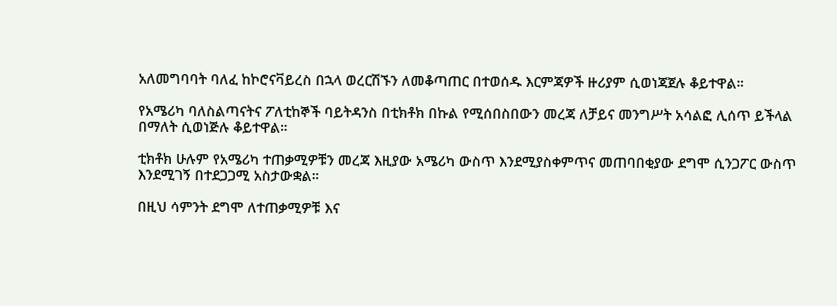አለመግባባት ባለፈ ከኮሮናቫይረስ በኋላ ወረርሽኙን ለመቆጣጠር በተወሰዱ እርምጃዎች ዙሪያም ሲወነጃጀሉ ቆይተዋል።

የአሜሪካ ባለስልጣናትና ፖለቲከኞች ባይትዳንስ በቲክቶክ በኩል የሚሰበስበውን መረጃ ለቻይና መንግሥት አሳልፎ ሊሰጥ ይችላል በማለት ሲወነጅሉ ቆይተዋል።

ቲክቶክ ሁሉም የአሜሪካ ተጠቃሚዎቹን መረጃ እዚያው አሜሪካ ውስጥ እንደሚያስቀምጥና መጠባበቂያው ደግሞ ሲንጋፖር ውስጥ እንደሚገኝ በተደጋጋሚ አስታውቋል።

በዚህ ሳምንት ደግሞ ለተጠቃሚዎቹ እና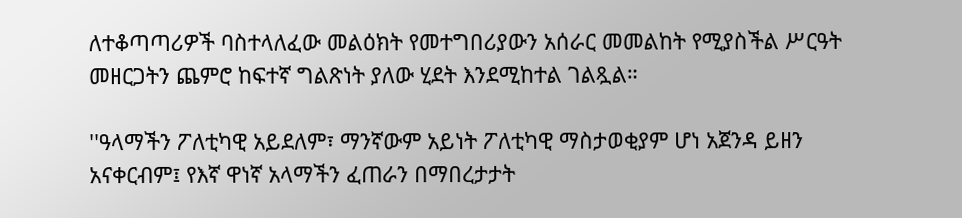ለተቆጣጣሪዎች ባስተላለፈው መልዕክት የመተግበሪያውን አሰራር መመልከት የሚያስችል ሥርዓት መዘርጋትን ጨምሮ ከፍተኛ ግልጽነት ያለው ሂደት እንደሚከተል ገልጿል።

''ዓላማችን ፖለቲካዊ አይደለም፣ ማንኛውም አይነት ፖለቲካዊ ማስታወቂያም ሆነ አጀንዳ ይዘን አናቀርብም፤ የእኛ ዋነኛ አላማችን ፈጠራን በማበረታታት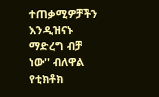ተጠቃሚዎቻችን እንዲዝናኑ ማድረግ ብቻ ነው'' ብለዋል የቲክቶክ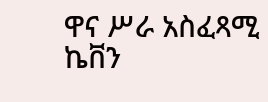ዋና ሥራ አስፈጻሚ ኬቨን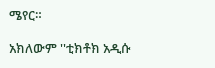ሜየር።

አክለውም ''ቲክቶክ አዲሱ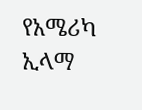የአሜሪካ ኢላማ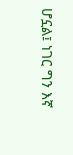ሆኗል፤ ነገር ግን እኛ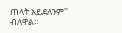ጠላት አይደለንም'' ብለዋል።